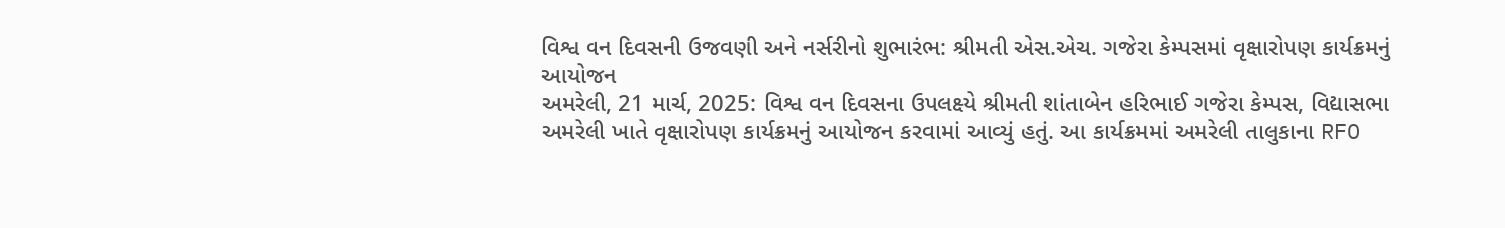વિશ્વ વન દિવસની ઉજવણી અને નર્સરીનો શુભારંભ: શ્રીમતી એસ.એચ. ગજેરા કેમ્પસમાં વૃક્ષારોપણ કાર્યક્રમનું આયોજન
અમરેલી, 21 માર્ચ, 2025: વિશ્વ વન દિવસના ઉપલક્ષ્યે શ્રીમતી શાંતાબેન હરિભાઈ ગજેરા કેમ્પસ, વિદ્યાસભા અમરેલી ખાતે વૃક્ષારોપણ કાર્યક્રમનું આયોજન કરવામાં આવ્યું હતું. આ કાર્યક્રમમાં અમરેલી તાલુકાના RFO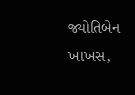જ્યોતિબેન ખાખસ,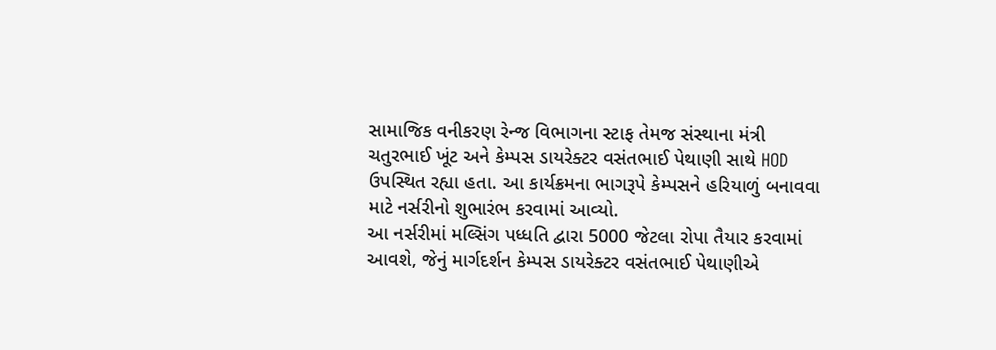સામાજિક વનીકરણ રેન્જ વિભાગના સ્ટાફ તેમજ સંસ્થાના મંત્રી ચતુરભાઈ ખૂંટ અને કેમ્પસ ડાયરેક્ટર વસંતભાઈ પેથાણી સાથે HOD ઉપસ્થિત રહ્યા હતા. આ કાર્યક્રમના ભાગરૂપે કેમ્પસને હરિયાળું બનાવવા માટે નર્સરીનો શુભારંભ કરવામાં આવ્યો.
આ નર્સરીમાં મલ્સિંગ પધ્ધતિ દ્વારા 5000 જેટલા રોપા તૈયાર કરવામાં આવશે, જેનું માર્ગદર્શન કેમ્પસ ડાયરેક્ટર વસંતભાઈ પેથાણીએ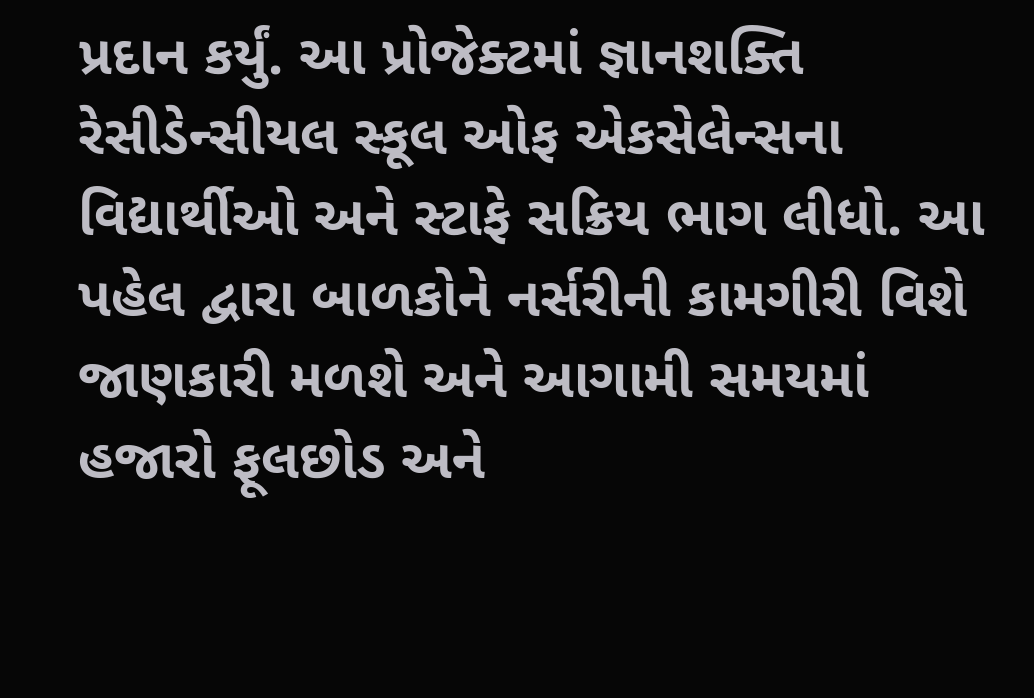પ્રદાન કર્યું. આ પ્રોજેક્ટમાં જ્ઞાનશક્તિ રેસીડેન્સીયલ સ્કૂલ ઓફ એકસેલેન્સના વિદ્યાર્થીઓ અને સ્ટાફે સક્રિય ભાગ લીધો. આ પહેલ દ્વારા બાળકોને નર્સરીની કામગીરી વિશે જાણકારી મળશે અને આગામી સમયમાં હજારો ફૂલછોડ અને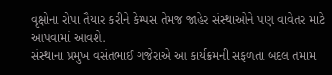વૃક્ષોના રોપા તૈયાર કરીને કેમ્પસ તેમજ જાહેર સંસ્થાઓને પણ વાવેતર માટે આપવામાં આવશે.
સંસ્થાના પ્રમુખ વસંતભાઈ ગજેરાએ આ કાર્યક્રમની સફળતા બદલ તમામ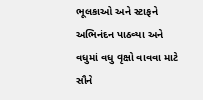ભૂલકાઓ અને સ્ટાફને અભિનંદન પાઠવ્યા અને વધુમાં વધુ વૃક્ષો વાવવા માટે સૌને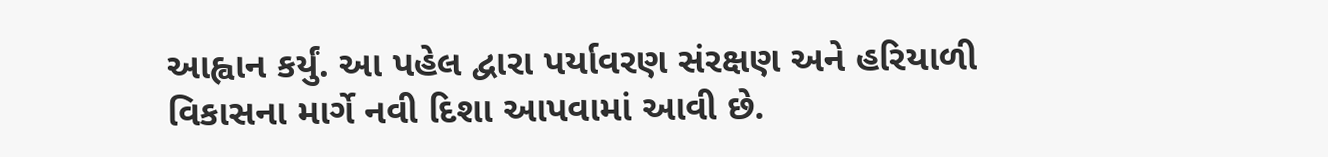આહ્વાન કર્યું. આ પહેલ દ્વારા પર્યાવરણ સંરક્ષણ અને હરિયાળી વિકાસના માર્ગે નવી દિશા આપવામાં આવી છે.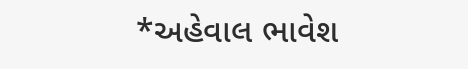*અહેવાલ ભાવેશ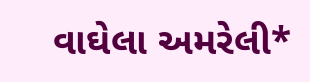વાઘેલા અમરેલી*